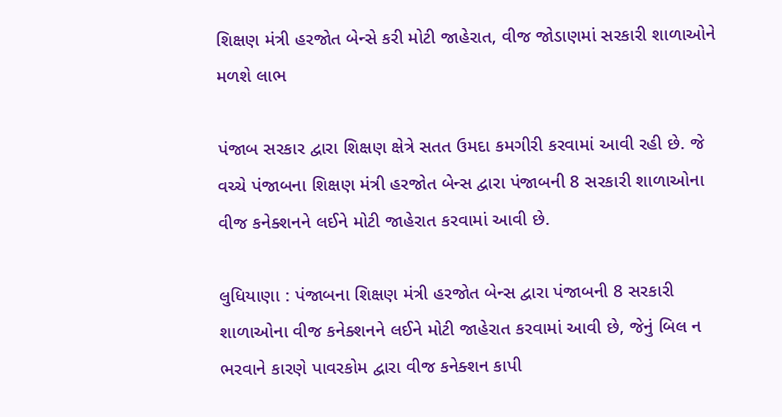શિક્ષણ મંત્રી હરજોત બેન્સે કરી મોટી જાહેરાત, વીજ જોડાણમાં સરકારી શાળાઓને મળશે લાભ

પંજાબ સરકાર દ્વારા શિક્ષણ ક્ષેત્રે સતત ઉમદા કમગીરી કરવામાં આવી રહી છે. જે વચ્ચે પંજાબના શિક્ષણ મંત્રી હરજોત બેન્સ દ્વારા પંજાબની 8 સરકારી શાળાઓના વીજ કનેક્શનને લઈને મોટી જાહેરાત કરવામાં આવી છે.

લુધિયાણા : પંજાબના શિક્ષણ મંત્રી હરજોત બેન્સ દ્વારા પંજાબની 8 સરકારી શાળાઓના વીજ કનેક્શનને લઈને મોટી જાહેરાત કરવામાં આવી છે, જેનું બિલ ન ભરવાને કારણે પાવરકોમ દ્વારા વીજ કનેક્શન કાપી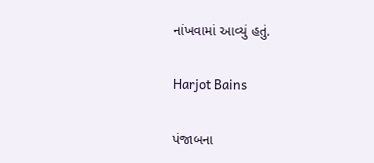નાંખવામાં આવ્યું હતું.

Harjot Bains

પંજાબના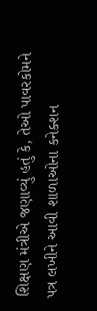શિક્ષણ મંત્રીએ જણાવ્યું હતું કે, તેઓ પાવરકોમને પત્ર લખીને આવી શાળાઓના કનેક્શન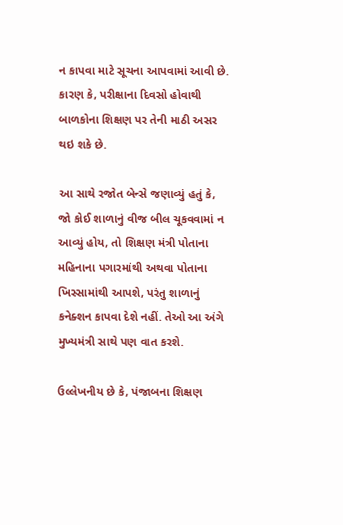ન કાપવા માટે સૂચના આપવામાં આવી છે. કારણ કે, પરીક્ષાના દિવસો હોવાથી બાળકોના શિક્ષણ પર તેની માઠી અસર થઇ શકે છે.

આ સાથે રજોત બેન્સે જણાવ્યું હતું કે, જો કોઈ શાળાનું વીજ બીલ ચૂકવવામાં ન આવ્યું હોય, તો શિક્ષણ મંત્રી પોતાના મહિનાના પગારમાંથી અથવા પોતાના ખિસ્સામાંથી આપશે, પરંતુ શાળાનું કનેક્શન કાપવા દેશે નહીં. તેઓ આ અંગે મુખ્યમંત્રી સાથે પણ વાત કરશે.

ઉલ્લેખનીય છે કે, પંજાબના શિક્ષણ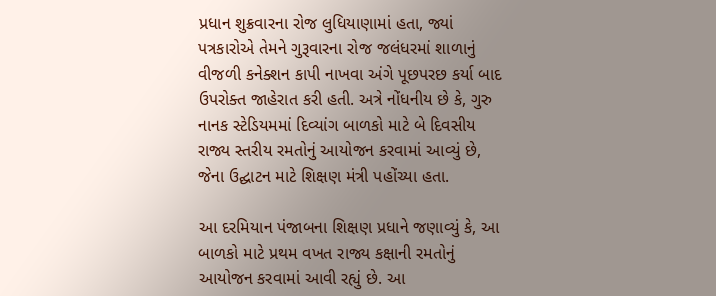પ્રધાન શુક્રવારના રોજ લુધિયાણામાં હતા, જ્યાં પત્રકારોએ તેમને ગુરૂવારના રોજ જલંધરમાં શાળાનું વીજળી કનેક્શન કાપી નાખવા અંગે પૂછપરછ કર્યા બાદ ઉપરોક્ત જાહેરાત કરી હતી. અત્રે નોંધનીય છે કે, ગુરુ નાનક સ્ટેડિયમમાં દિવ્યાંગ બાળકો માટે બે દિવસીય રાજ્ય સ્તરીય રમતોનું આયોજન કરવામાં આવ્યું છે, જેના ઉદ્ઘાટન માટે શિક્ષણ મંત્રી પહોંચ્યા હતા.

આ દરમિયાન પંજાબના શિક્ષણ પ્રધાને જણાવ્યું કે, આ બાળકો માટે પ્રથમ વખત રાજ્ય કક્ષાની રમતોનું આયોજન કરવામાં આવી રહ્યું છે. આ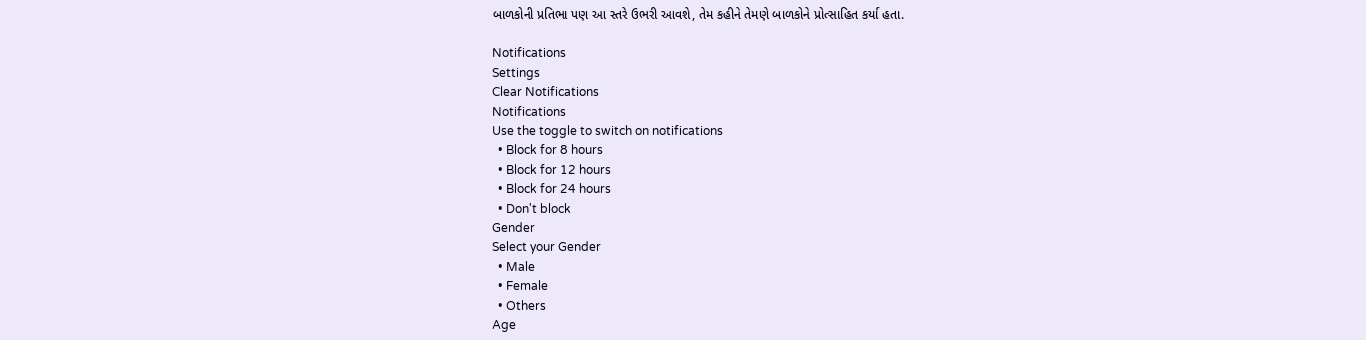બાળકોની પ્રતિભા પણ આ સ્તરે ઉભરી આવશે, તેમ કહીને તેમણે બાળકોને પ્રોત્સાહિત કર્યા હતા.

Notifications
Settings
Clear Notifications
Notifications
Use the toggle to switch on notifications
  • Block for 8 hours
  • Block for 12 hours
  • Block for 24 hours
  • Don't block
Gender
Select your Gender
  • Male
  • Female
  • Others
Age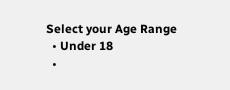Select your Age Range
  • Under 18
  •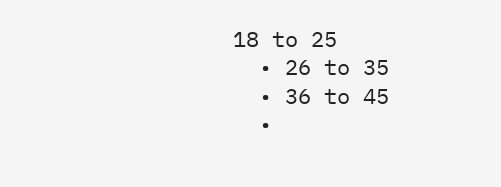18 to 25
  • 26 to 35
  • 36 to 45
  •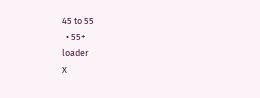45 to 55
  • 55+
loader
X